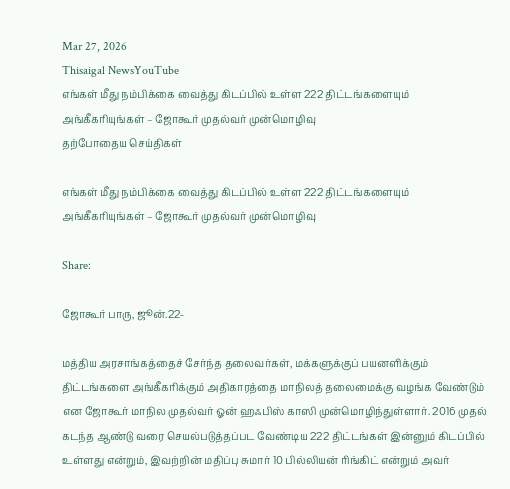Mar 27, 2026
Thisaigal NewsYouTube
எங்கள் மீது நம்பிக்கை வைத்து கிடப்பில் உள்ள 222 திட்டங்களையும் அங்கீகரியுங்கள் – ஜோகூர் முதல்வர் முன்மொழிவு
தற்போதைய செய்திகள்

எங்கள் மீது நம்பிக்கை வைத்து கிடப்பில் உள்ள 222 திட்டங்களையும் அங்கீகரியுங்கள் – ஜோகூர் முதல்வர் முன்மொழிவு

Share:

ஜோகூர் பாரு, ஜூன்.22-

மத்திய அரசாங்கத்தைச் சேர்ந்த தலைவர்கள், மக்களுக்குப் பயனளிக்கும் திட்டங்களை அங்கீகரிக்கும் அதிகாரத்தை மாநிலத் தலைமைக்கு வழங்க வேண்டும் என ஜோகூர் மாநில முதல்வர் ஓன் ஹஃபிஸ் காஸி முன்மொழிந்துள்ளார். 2016 முதல் கடந்த ஆண்டு வரை செயல்படுத்தப்பட வேண்டிய 222 திட்டங்கள் இன்னும் கிடப்பில் உள்ளது என்றும், இவற்றின் மதிப்பு சுமார் 10 பில்லியன் ரிங்கிட் என்றும் அவர்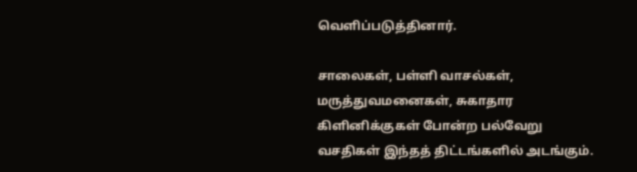வெளிப்படுத்தினார்.

சாலைகள், பள்ளி வாசல்கள், மருத்துவமனைகள், சுகாதார கிளினிக்குகள் போன்ற பல்வேறு வசதிகள் இந்தத் திட்டங்களில் அடங்கும்.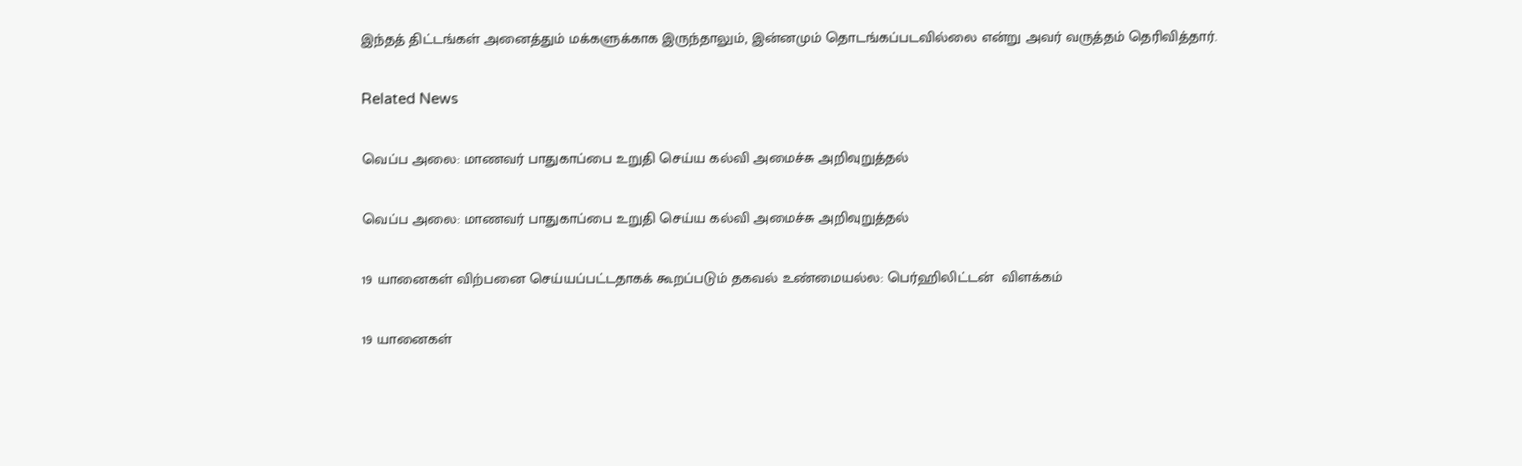இந்தத் திட்டங்கள் அனைத்தும் மக்களுக்காக இருந்தாலும், இன்னமும் தொடங்கப்படவில்லை என்று அவர் வருத்தம் தெரிவித்தார்.

Related News

வெப்ப அலை: மாணவர் பாதுகாப்பை உறுதி செய்ய கல்வி அமைச்சு அறிவுறுத்தல்

வெப்ப அலை: மாணவர் பாதுகாப்பை உறுதி செய்ய கல்வி அமைச்சு அறிவுறுத்தல்

19 யானைகள் விற்பனை செய்யப்பட்டதாகக் கூறப்படும் தகவல் உண்மையல்ல: பெர்ஹிலிட்டன்  விளக்கம்

19 யானைகள்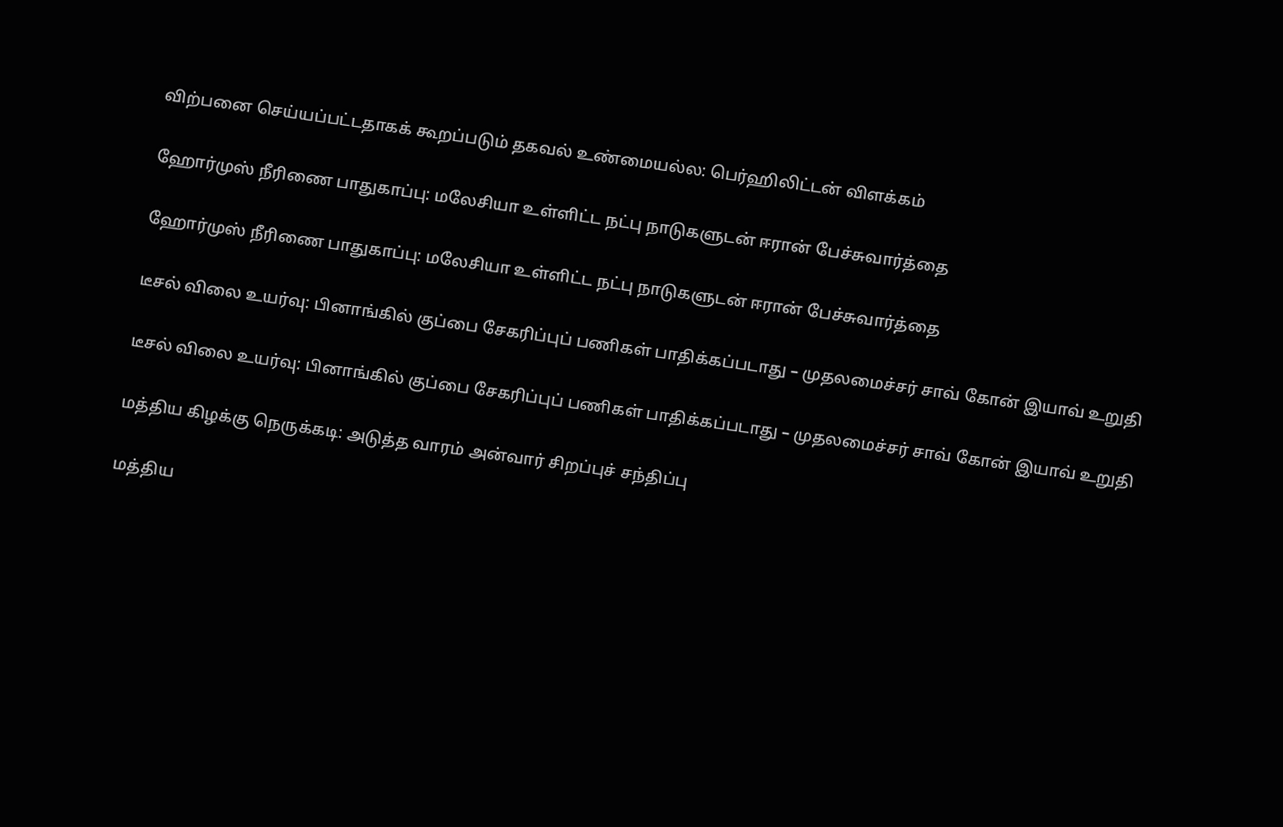விற்பனை செய்யப்பட்டதாகக் கூறப்படும் தகவல் உண்மையல்ல: பெர்ஹிலிட்டன் விளக்கம்

ஹோர்முஸ் நீரிணை பாதுகாப்பு: மலேசியா உள்ளிட்ட நட்பு நாடுகளுடன் ஈரான் பேச்சுவார்த்தை

ஹோர்முஸ் நீரிணை பாதுகாப்பு: மலேசியா உள்ளிட்ட நட்பு நாடுகளுடன் ஈரான் பேச்சுவார்த்தை

டீசல் விலை உயர்வு: பினாங்கில் குப்பை சேகரிப்புப் பணிகள் பாதிக்கப்படாது – முதலமைச்சர் சாவ் கோன் இயாவ் உறுதி

டீசல் விலை உயர்வு: பினாங்கில் குப்பை சேகரிப்புப் பணிகள் பாதிக்கப்படாது – முதலமைச்சர் சாவ் கோன் இயாவ் உறுதி

மத்திய கிழக்கு நெருக்கடி: அடுத்த வாரம் அன்வார் சிறப்புச் சந்திப்பு

மத்திய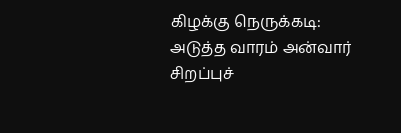கிழக்கு நெருக்கடி: அடுத்த வாரம் அன்வார் சிறப்புச்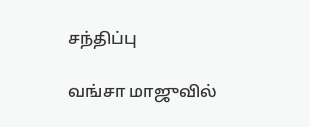சந்திப்பு

வங்சா மாஜுவில்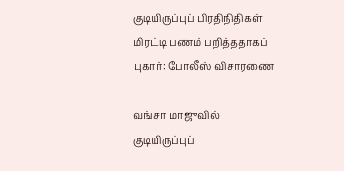குடியிருப்புப் பிரதிநிதிகள் மிரட்டி பணம் பறித்ததாகப் புகார்: போலீஸ் விசாரணை

வங்சா மாஜுவில் குடியிருப்புப்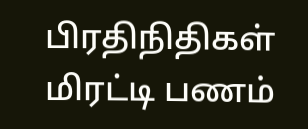பிரதிநிதிகள் மிரட்டி பணம்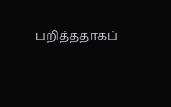பறித்ததாகப்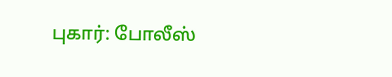புகார்: போலீஸ்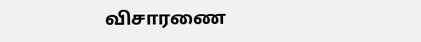விசாரணை